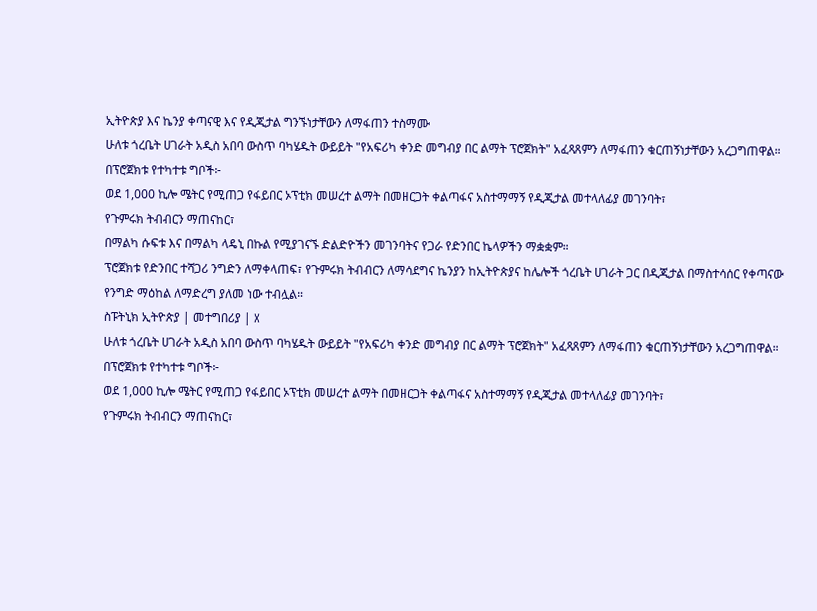ኢትዮጵያ እና ኬንያ ቀጣናዊ እና የዲጂታል ግንኙነታቸውን ለማፋጠን ተስማሙ
ሁለቱ ጎረቤት ሀገራት አዲስ አበባ ውስጥ ባካሄዱት ውይይት "የአፍሪካ ቀንድ መግብያ በር ልማት ፕሮጀክት" አፈጻጸምን ለማፋጠን ቁርጠኝነታቸውን አረጋግጠዋል።
በፕሮጀክቱ የተካተቱ ግቦች፦
ወደ 1,000 ኪሎ ሜትር የሚጠጋ የፋይበር ኦፕቲክ መሠረተ ልማት በመዘርጋት ቀልጣፋና አስተማማኝ የዲጂታል መተላለፊያ መገንባት፣
የጉምሩክ ትብብርን ማጠናከር፣
በማልካ ሱፍቱ እና በማልካ ላዴኒ በኩል የሚያገናኙ ድልድዮችን መገንባትና የጋራ የድንበር ኬላዎችን ማቋቋም።
ፕሮጀክቱ የድንበር ተሻጋሪ ንግድን ለማቀላጠፍ፣ የጉምሩክ ትብብርን ለማሳደግና ኬንያን ከኢትዮጵያና ከሌሎች ጎረቤት ሀገራት ጋር በዲጂታል በማስተሳሰር የቀጣናው የንግድ ማዕከል ለማድረግ ያለመ ነው ተብሏል።
ስፑትኒክ ኢትዮጵያ | መተግበሪያ | X
ሁለቱ ጎረቤት ሀገራት አዲስ አበባ ውስጥ ባካሄዱት ውይይት "የአፍሪካ ቀንድ መግብያ በር ልማት ፕሮጀክት" አፈጻጸምን ለማፋጠን ቁርጠኝነታቸውን አረጋግጠዋል።
በፕሮጀክቱ የተካተቱ ግቦች፦
ወደ 1,000 ኪሎ ሜትር የሚጠጋ የፋይበር ኦፕቲክ መሠረተ ልማት በመዘርጋት ቀልጣፋና አስተማማኝ የዲጂታል መተላለፊያ መገንባት፣
የጉምሩክ ትብብርን ማጠናከር፣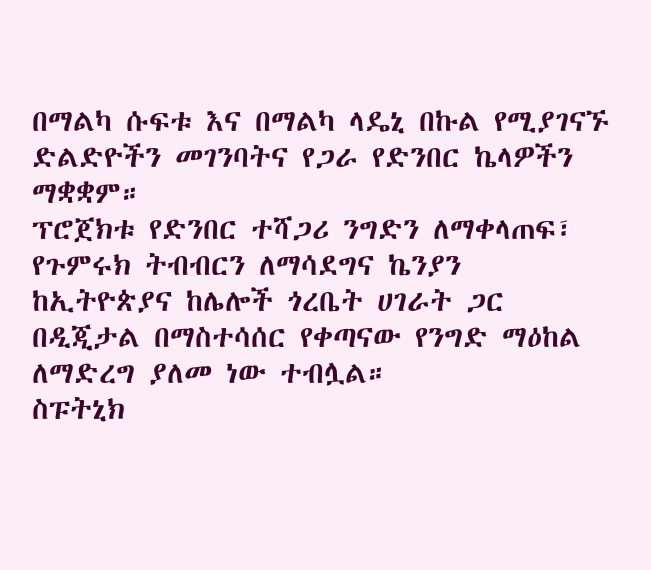በማልካ ሱፍቱ እና በማልካ ላዴኒ በኩል የሚያገናኙ ድልድዮችን መገንባትና የጋራ የድንበር ኬላዎችን ማቋቋም።
ፕሮጀክቱ የድንበር ተሻጋሪ ንግድን ለማቀላጠፍ፣ የጉምሩክ ትብብርን ለማሳደግና ኬንያን ከኢትዮጵያና ከሌሎች ጎረቤት ሀገራት ጋር በዲጂታል በማስተሳሰር የቀጣናው የንግድ ማዕከል ለማድረግ ያለመ ነው ተብሏል።
ስፑትኒክ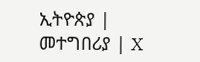ኢትዮጵያ | መተግበሪያ | X